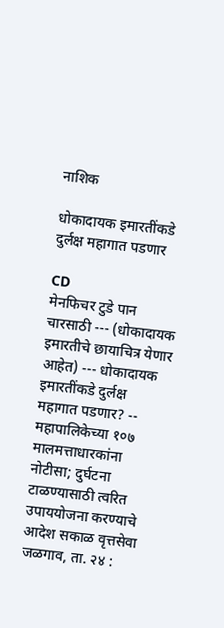नाशिक

धोकादायक इमारतींकडे दुर्लक्ष महागात पडणार

CD
मेनफिचर टुडे पान चारसाठी --- (धोकादायक इमारतीचे छायाचित्र येणार आहेत) --- धोकादायक इमारतींकडे दुर्लक्ष महागात पडणार? -- महापालिकेच्या १०७ मालमत्ताधारकांना नोटीसा; दुर्घटना टाळण्यासाठी त्वरित उपाययोजना करण्याचे आदेश सकाळ वृत्तसेवा जळगाव, ता. २४ :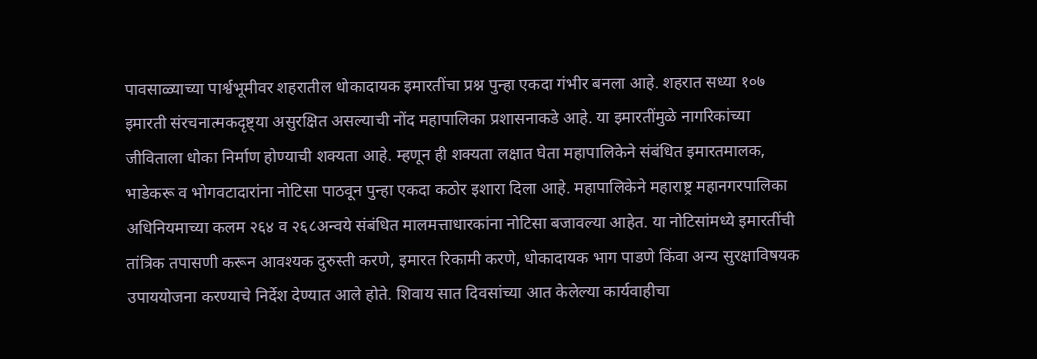पावसाळ्याच्या पार्श्वभूमीवर शहरातील धोकादायक इमारतींचा प्रश्न पुन्हा एकदा गंभीर बनला आहे. शहरात सध्या १०७ इमारती संरचनात्मकदृष्ट्या असुरक्षित असल्याची नोंद महापालिका प्रशासनाकडे आहे. या इमारतींमुळे नागरिकांच्या जीविताला धोका निर्माण होण्याची शक्यता आहे. म्हणून ही शक्यता लक्षात घेता महापालिकेने संबंधित इमारतमालक, भाडेकरू व भोगवटादारांना नोटिसा पाठवून पुन्हा एकदा कठोर इशारा दिला आहे. महापालिकेने महाराष्ट्र महानगरपालिका अधिनियमाच्या कलम २६४ व २६८अन्वये संबंधित मालमत्ताधारकांना नोटिसा बजावल्या आहेत. या नोटिसांमध्ये इमारतींची तांत्रिक तपासणी करून आवश्यक दुरुस्ती करणे, इमारत रिकामी करणे, धोकादायक भाग पाडणे किंवा अन्य सुरक्षाविषयक उपाययोजना करण्याचे निर्देश देण्यात आले होते. शिवाय सात दिवसांच्या आत केलेल्या कार्यवाहीचा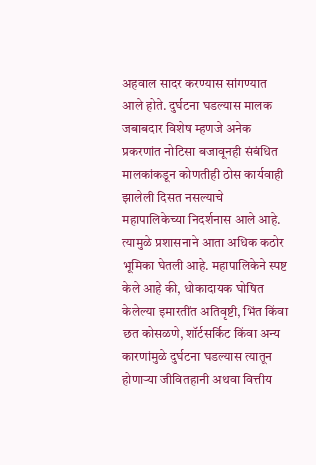अहवाल सादर करण्यास सांगण्यात आले होते. दुर्घटना घडल्यास मालक जबाबदार विशेष म्हणजे अनेक प्रकरणांत नोटिसा बजावूनही संबंधित मालकांकडून कोणतीही ठोस कार्यवाही झालेली दिसत नसल्याचे महापालिकेच्या निदर्शनास आले आहे. त्यामुळे प्रशासनाने आता अधिक कठोर भूमिका घेतली आहे. महापालिकेने स्पष्ट केले आहे की, धोकादायक घोषित केलेल्या इमारतींत अतिवृष्टी, भिंत किंवा छत कोसळणे, शॉर्टसर्किट किंवा अन्य कारणांमुळे दुर्घटना घडल्यास त्यातून होणाऱ्या जीवितहानी अथवा वित्तीय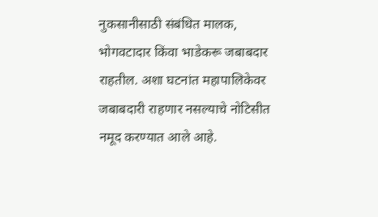नुकसानीसाठी संबंधित मालक, भोगवटादार किंवा भाडेकरू जबाबदार राहतील. अशा घटनांत महापालिकेवर जबाबदारी राहणार नसल्याचे नोटिसीत नमूद करण्यात आले आहे.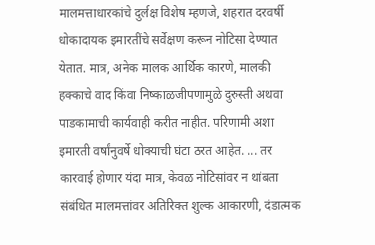मालमत्ताधारकांचे दुर्लक्ष विशेष म्हणजे, शहरात दरवर्षी धोकादायक इमारतींचे सर्वेक्षण करून नोटिसा देण्यात येतात. मात्र, अनेक मालक आर्थिक कारणे, मालकी हक्काचे वाद किंवा निष्काळजीपणामुळे दुरुस्ती अथवा पाडकामाची कार्यवाही करीत नाहीत. परिणामी अशा इमारती वर्षांनुवर्षे धोक्याची घंटा ठरत आहेत. ... तर कारवाई होणार यंदा मात्र, केवळ नोटिसांवर न थांबता संबंधित मालमत्तांवर अतिरिक्त शुल्क आकारणी, दंडात्मक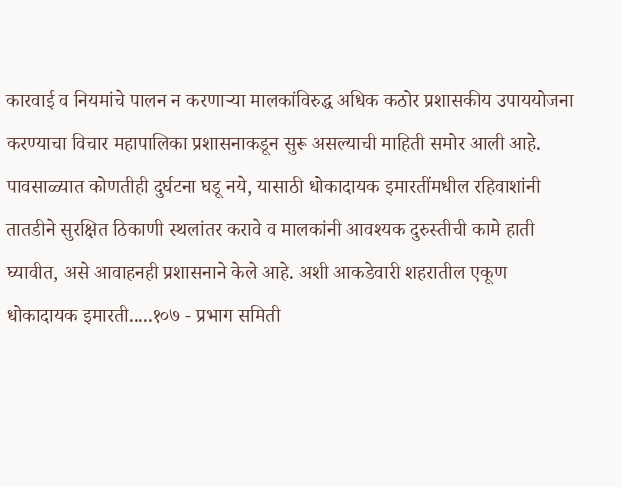कारवाई व नियमांचे पालन न करणाऱ्या मालकांविरुद्ध अधिक कठोर प्रशासकीय उपाययोजना करण्याचा विचार महापालिका प्रशासनाकडून सुरू असल्याची माहिती समोर आली आहे. पावसाळ्यात कोणतीही दुर्घटना घडू नये, यासाठी धोकादायक इमारतींमधील रहिवाशांनी तातडीने सुरक्षित ठिकाणी स्थलांतर करावे व मालकांनी आवश्यक दुरुस्तीची कामे हाती घ्यावीत, असे आवाहनही प्रशासनाने केले आहे. अशी आकडेवारी शहरातील एकूण धोकादायक इमारती.....१०७ - प्रभाग समिती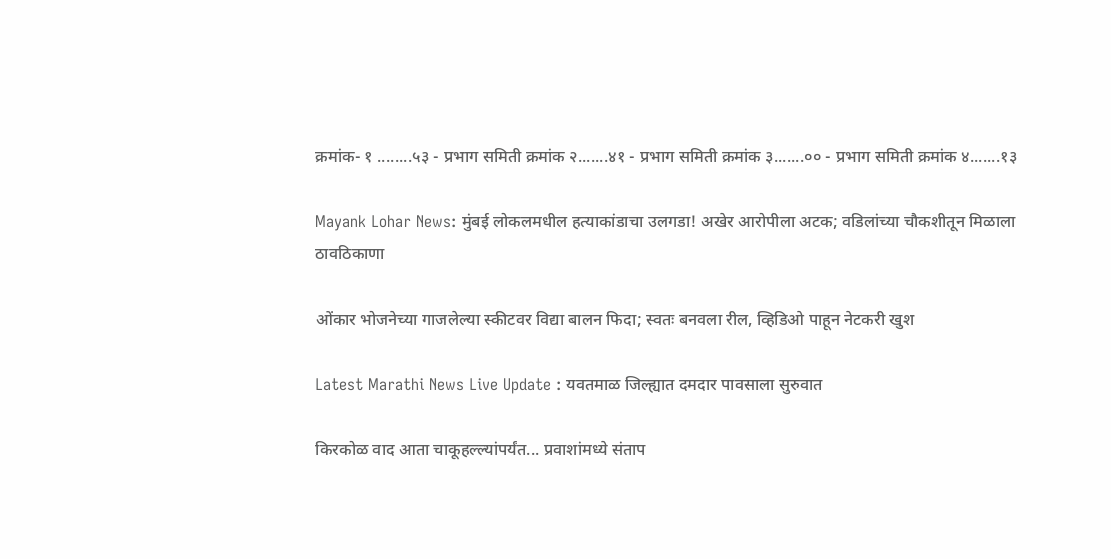क्रमांक- १ ........५३ - प्रभाग समिती क्रमांक २.......४१ - प्रभाग समिती क्रमांक ३.......०० - प्रभाग समिती क्रमांक ४.......१३

Mayank Lohar News: मुंबई लोकलमधील हत्याकांडाचा उलगडा! अखेर आरोपीला अटक; वडिलांच्या चौकशीतून मिळाला ठावठिकाणा

ओंकार भोजनेच्या गाजलेल्या स्कीटवर विद्या बालन फिदा; स्वतः बनवला रील, व्हिडिओ पाहून नेटकरी खुश

Latest Marathi News Live Update : यवतमाळ जिल्ह्यात दमदार पावसाला सुरुवात

किरकोळ वाद आता चाकूहल्ल्यांपर्यंत... प्रवाशांमध्ये संताप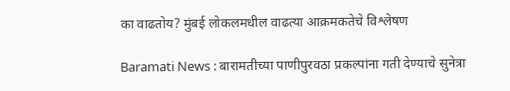का वाढतोय? मुंबई लोकलमधील वाढत्या आक्रमकतेचे विश्लेषण

Baramati News : बारामतीच्या पाणीपुरवठा प्रकल्पांना गती देण्याचे सुनेत्रा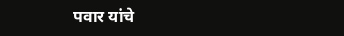पवार यांचे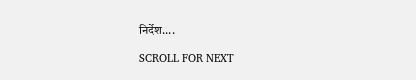निर्देश....

SCROLL FOR NEXT